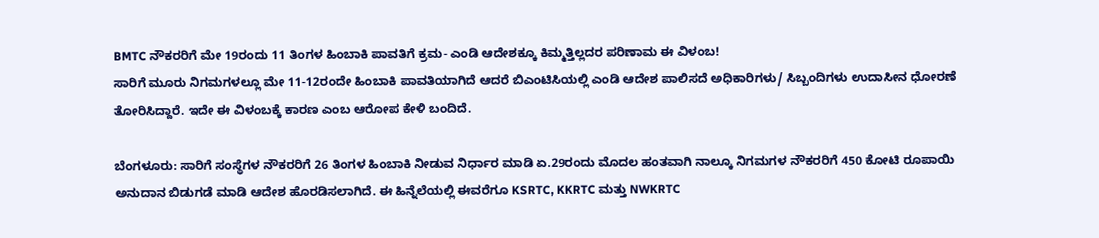BMTC ನೌಕರರಿಗೆ ಮೇ 19ರಂದು 11 ತಿಂಗಳ ಹಿಂಬಾಕಿ ಪಾವತಿಗೆ ಕ್ರಮ- ಎಂಡಿ ಆದೇಶಕ್ಕೂ ಕಿಮ್ಮತ್ತಿಲ್ಲದರ ಪರಿಣಾಮ ಈ ವಿಳಂಬ!
ಸಾರಿಗೆ ಮೂರು ನಿಗಮಗಳಲ್ಲೂ ಮೇ 11-12ರಂದೇ ಹಿಂಬಾಕಿ ಪಾವತಿಯಾಗಿದೆ ಆದರೆ ಬಿಎಂಟಿಸಿಯಲ್ಲಿ ಎಂಡಿ ಆದೇಶ ಪಾಲಿಸದೆ ಅಧಿಕಾರಿಗಳು/ ಸಿಬ್ಬಂದಿಗಳು ಉದಾಸೀನ ಧೋರಣೆ ತೋರಿಸಿದ್ದಾರೆ. ಇದೇ ಈ ವಿಳಂಬಕ್ಕೆ ಕಾರಣ ಎಂಬ ಆರೋಪ ಕೇಳಿ ಬಂದಿದೆ.

ಬೆಂಗಳೂರು: ಸಾರಿಗೆ ಸಂಸ್ಥೆಗಳ ನೌಕರರಿಗೆ 26 ತಿಂಗಳ ಹಿಂಬಾಕಿ ನೀಡುವ ನಿರ್ಧಾರ ಮಾಡಿ ಏ.29ರಂದು ಮೊದಲ ಹಂತವಾಗಿ ನಾಲ್ಕೂ ನಿಗಮಗಳ ನೌಕರರಿಗೆ 450 ಕೋಟಿ ರೂಪಾಯಿ ಅನುದಾನ ಬಿಡುಗಡೆ ಮಾಡಿ ಆದೇಶ ಹೊರಡಿಸಲಾಗಿದೆ. ಈ ಹಿನ್ನೆಲೆಯಲ್ಲಿ ಈವರೆಗೂ KSRTC, KKRTC ಮತ್ತು NWKRTC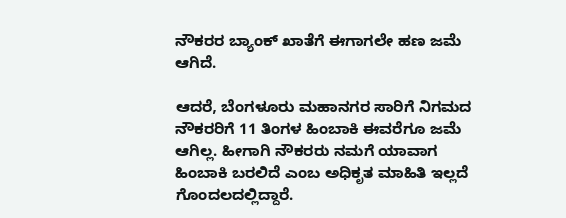ನೌಕರರ ಬ್ಯಾಂಕ್ ಖಾತೆಗೆ ಈಗಾಗಲೇ ಹಣ ಜಮೆ ಆಗಿದೆ.

ಆದರೆ, ಬೆಂಗಳೂರು ಮಹಾನಗರ ಸಾರಿಗೆ ನಿಗಮದ ನೌಕರರಿಗೆ 11 ತಿಂಗಳ ಹಿಂಬಾಕಿ ಈವರೆಗೂ ಜಮೆ ಆಗಿಲ್ಲ. ಹೀಗಾಗಿ ನೌಕರರು ನಮಗೆ ಯಾವಾಗ ಹಿಂಬಾಕಿ ಬರಲಿದೆ ಎಂಬ ಅಧಿಕೃತ ಮಾಹಿತಿ ಇಲ್ಲದೆ ಗೊಂದಲದಲ್ಲಿದ್ದಾರೆ.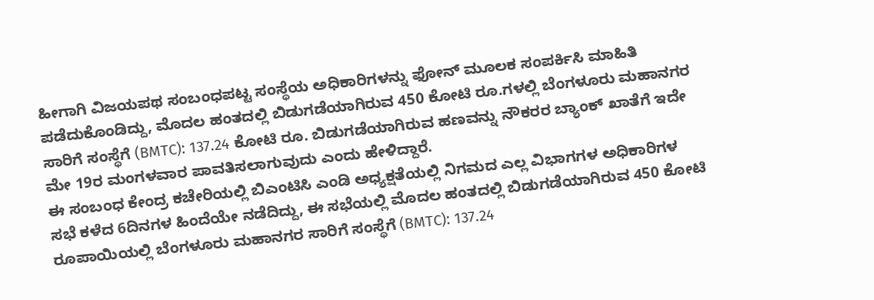ಹೀಗಾಗಿ ವಿಜಯಪಥ ಸಂಬಂಧಪಟ್ಟ ಸಂಸ್ಥೆಯ ಅಧಿಕಾರಿಗಳನ್ನು ಫೋನ್ ಮೂಲಕ ಸಂಪರ್ಕಿಸಿ ಮಾಹಿತಿ ಪಡೆದುಕೊಂಡಿದ್ದು, ಮೊದಲ ಹಂತದಲ್ಲಿ ಬಿಡುಗಡೆಯಾಗಿರುವ 450 ಕೋಟಿ ರೂ.ಗಳಲ್ಲಿ ಬೆಂಗಳೂರು ಮಹಾನಗರ ಸಾರಿಗೆ ಸಂಸ್ಥೆಗೆ (BMTC): 137.24 ಕೋಟಿ ರೂ. ಬಿಡುಗಡೆಯಾಗಿರುವ ಹಣವನ್ನು ನೌಕರರ ಬ್ಯಾಂಕ್ ಖಾತೆಗೆ ಇದೇ ಮೇ 19ರ ಮಂಗಳವಾರ ಪಾವತಿಸಲಾಗುವುದು ಎಂದು ಹೇಳಿದ್ದಾರೆ.
ಈ ಸಂಬಂಧ ಕೇಂದ್ರ ಕಚೇರಿಯಲ್ಲಿ ಬಿಎಂಟಿಸಿ ಎಂಡಿ ಅಧ್ಯಕ್ಷತೆಯಲ್ಲಿ ನಿಗಮದ ಎಲ್ಲ ವಿಭಾಗಗಳ ಅಧಿಕಾರಿಗಳ ಸಭೆ ಕಳೆದ 6ದಿನಗಳ ಹಿಂದೆಯೇ ನಡೆದಿದ್ದು, ಈ ಸಭೆಯಲ್ಲಿ ಮೊದಲ ಹಂತದಲ್ಲಿ ಬಿಡುಗಡೆಯಾಗಿರುವ 450 ಕೋಟಿ ರೂಪಾಯಿಯಲ್ಲಿ ಬೆಂಗಳೂರು ಮಹಾನಗರ ಸಾರಿಗೆ ಸಂಸ್ಥೆಗೆ (BMTC): 137.24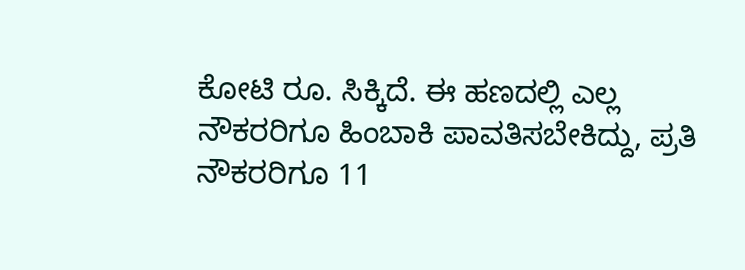ಕೋಟಿ ರೂ. ಸಿಕ್ಕಿದೆ. ಈ ಹಣದಲ್ಲಿ ಎಲ್ಲ ನೌಕರರಿಗೂ ಹಿಂಬಾಕಿ ಪಾವತಿಸಬೇಕಿದ್ದು, ಪ್ರತಿ ನೌಕರರಿಗೂ 11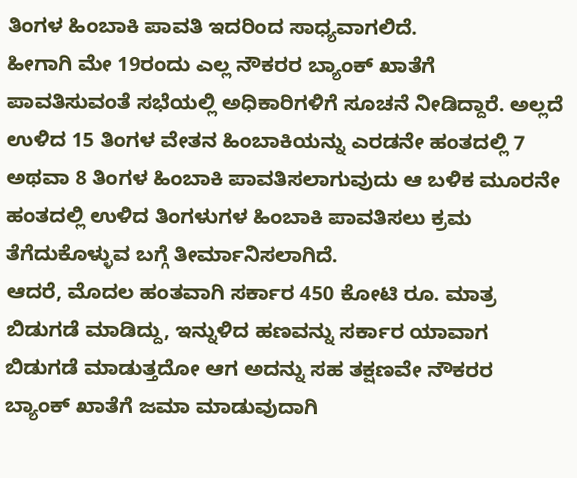ತಿಂಗಳ ಹಿಂಬಾಕಿ ಪಾವತಿ ಇದರಿಂದ ಸಾಧ್ಯವಾಗಲಿದೆ.
ಹೀಗಾಗಿ ಮೇ 19ರಂದು ಎಲ್ಲ ನೌಕರರ ಬ್ಯಾಂಕ್ ಖಾತೆಗೆ ಪಾವತಿಸುವಂತೆ ಸಭೆಯಲ್ಲಿ ಅಧಿಕಾರಿಗಳಿಗೆ ಸೂಚನೆ ನೀಡಿದ್ದಾರೆ. ಅಲ್ಲದೆ ಉಳಿದ 15 ತಿಂಗಳ ವೇತನ ಹಿಂಬಾಕಿಯನ್ನು ಎರಡನೇ ಹಂತದಲ್ಲಿ 7 ಅಥವಾ 8 ತಿಂಗಳ ಹಿಂಬಾಕಿ ಪಾವತಿಸಲಾಗುವುದು ಆ ಬಳಿಕ ಮೂರನೇ ಹಂತದಲ್ಲಿ ಉಳಿದ ತಿಂಗಳುಗಳ ಹಿಂಬಾಕಿ ಪಾವತಿಸಲು ಕ್ರಮ ತೆಗೆದುಕೊಳ್ಳುವ ಬಗ್ಗೆ ತೀರ್ಮಾನಿಸಲಾಗಿದೆ.
ಆದರೆ, ಮೊದಲ ಹಂತವಾಗಿ ಸರ್ಕಾರ 450 ಕೋಟಿ ರೂ. ಮಾತ್ರ ಬಿಡುಗಡೆ ಮಾಡಿದ್ದು, ಇನ್ನುಳಿದ ಹಣವನ್ನು ಸರ್ಕಾರ ಯಾವಾಗ ಬಿಡುಗಡೆ ಮಾಡುತ್ತದೋ ಆಗ ಅದನ್ನು ಸಹ ತಕ್ಷಣವೇ ನೌಕರರ ಬ್ಯಾಂಕ್ ಖಾತೆಗೆ ಜಮಾ ಮಾಡುವುದಾಗಿ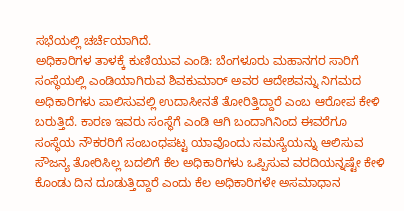ಸಭೆಯಲ್ಲಿ ಚರ್ಚೆಯಾಗಿದೆ.
ಅಧಿಕಾರಿಗಳ ತಾಳಕ್ಕೆ ಕುಣಿಯುವ ಎಂಡಿ: ಬೆಂಗಳೂರು ಮಹಾನಗರ ಸಾರಿಗೆ ಸಂಸ್ಥೆಯಲ್ಲಿ ಎಂಡಿಯಾಗಿರುವ ಶಿವಕುಮಾರ್ ಅವರ ಆದೇಶವನ್ನು ನಿಗಮದ ಅಧಿಕಾರಿಗಳು ಪಾಲಿಸುವಲ್ಲಿ ಉದಾಸೀನತೆ ತೋರಿತ್ತಿದ್ದಾರೆ ಎಂಬ ಆರೋಪ ಕೇಳಿ ಬರುತ್ತಿದೆ. ಕಾರಣ ಇವರು ಸಂಸ್ಥೆಗೆ ಎಂಡಿ ಆಗಿ ಬಂದಾಗಿನಿಂದ ಈವರೆಗೂ ಸಂಸ್ಥೆಯ ನೌಕರರಿಗೆ ಸಂಬಂಧಪಟ್ಟ ಯಾವೊಂದು ಸಮಸ್ಯೆಯನ್ನು ಆಲಿಸುವ ಸೌಜನ್ಯ ತೋರಿಸಿಲ್ಲ ಬದಲಿಗೆ ಕೆಲ ಅಧಿಕಾರಿಗಳು ಒಪ್ಪಿಸುವ ವರದಿಯನ್ನಷ್ಟೇ ಕೇಳಿ ಕೊಂಡು ದಿನ ದೂಡುತ್ತಿದ್ದಾರೆ ಎಂದು ಕೆಲ ಅಧಿಕಾರಿಗಳೇ ಅಸಮಾಧಾನ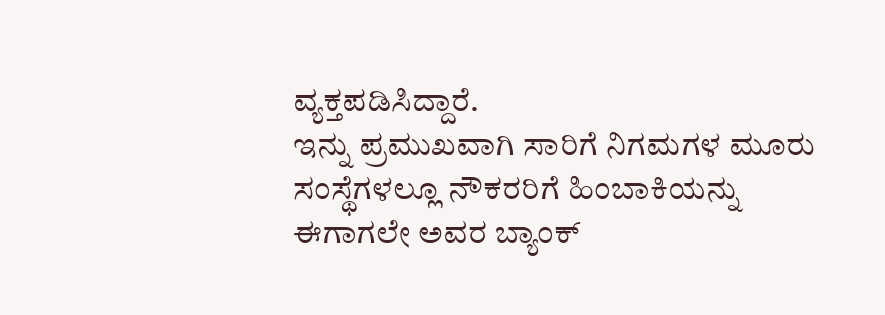ವ್ಯಕ್ತಪಡಿಸಿದ್ದಾರೆ.
ಇನ್ನು ಪ್ರಮುಖವಾಗಿ ಸಾರಿಗೆ ನಿಗಮಗಳ ಮೂರು ಸಂಸ್ಥೆಗಳಲ್ಲೂ ನೌಕರರಿಗೆ ಹಿಂಬಾಕಿಯನ್ನು ಈಗಾಗಲೇ ಅವರ ಬ್ಯಾಂಕ್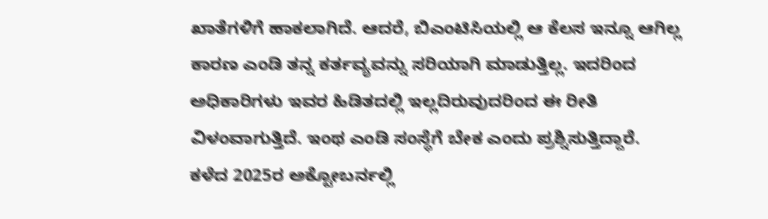ಖಾತೆಗಳಿಗೆ ಹಾಕಲಾಗಿದೆ. ಆದರೆ, ಬಿಎಂಟಿಸಿಯಲ್ಲಿ ಆ ಕೆಲಸ ಇನ್ನೂ ಆಗಿಲ್ಲ ಕಾರಣ ಎಂಡಿ ತನ್ನ ಕರ್ತವ್ಯವನ್ನು ಸರಿಯಾಗಿ ಮಾಡುತ್ತಿಲ್ಲ. ಇದರಿಂದ ಅಧಿಕಾರಿಗಳು ಇವರ ಹಿಡಿತದಲ್ಲಿ ಇಲ್ಲದಿರುವುದರಿಂದ ಈ ರೀತಿ ವಿಳಂವಾಗುತ್ತಿದೆ. ಇಂಥ ಎಂಡಿ ಸಂಸ್ಥೆಗೆ ಬೇಕ ಎಂದು ಪ್ರಶ್ನಿಸುತ್ತಿದ್ದಾರೆ.
ಕಳೆದ 2025ರ ಅಕ್ಟೋಬರ್ನಲ್ಲಿ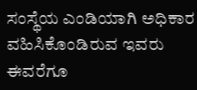ಸಂಸ್ಥೆಯ ಎಂಡಿಯಾಗಿ ಅಧಿಕಾರ ವಹಿಸಿಕೊಂಡಿರುವ ಇವರು ಈವರೆಗೂ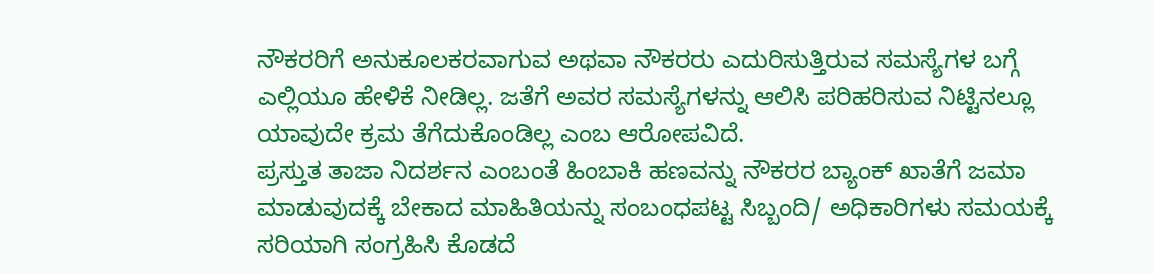ನೌಕರರಿಗೆ ಅನುಕೂಲಕರವಾಗುವ ಅಥವಾ ನೌಕರರು ಎದುರಿಸುತ್ತಿರುವ ಸಮಸ್ಯೆಗಳ ಬಗ್ಗೆ ಎಲ್ಲಿಯೂ ಹೇಳಿಕೆ ನೀಡಿಲ್ಲ. ಜತೆಗೆ ಅವರ ಸಮಸ್ಯೆಗಳನ್ನು ಆಲಿಸಿ ಪರಿಹರಿಸುವ ನಿಟ್ಟಿನಲ್ಲೂ ಯಾವುದೇ ಕ್ರಮ ತೆಗೆದುಕೊಂಡಿಲ್ಲ ಎಂಬ ಆರೋಪವಿದೆ.
ಪ್ರಸ್ತುತ ತಾಜಾ ನಿದರ್ಶನ ಎಂಬಂತೆ ಹಿಂಬಾಕಿ ಹಣವನ್ನು ನೌಕರರ ಬ್ಯಾಂಕ್ ಖಾತೆಗೆ ಜಮಾ ಮಾಡುವುದಕ್ಕೆ ಬೇಕಾದ ಮಾಹಿತಿಯನ್ನು ಸಂಬಂಧಪಟ್ಟ ಸಿಬ್ಬಂದಿ/ ಅಧಿಕಾರಿಗಳು ಸಮಯಕ್ಕೆ ಸರಿಯಾಗಿ ಸಂಗ್ರಹಿಸಿ ಕೊಡದೆ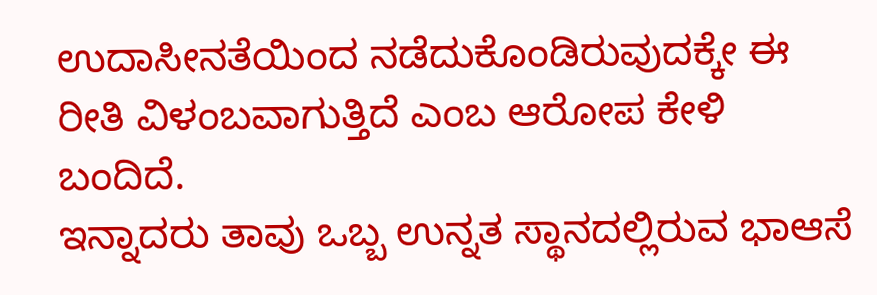ಉದಾಸೀನತೆಯಿಂದ ನಡೆದುಕೊಂಡಿರುವುದಕ್ಕೇ ಈ ರೀತಿ ವಿಳಂಬವಾಗುತ್ತಿದೆ ಎಂಬ ಆರೋಪ ಕೇಳಿ ಬಂದಿದೆ.
ಇನ್ನಾದರು ತಾವು ಒಬ್ಬ ಉನ್ನತ ಸ್ಥಾನದಲ್ಲಿರುವ ಭಾಆಸೆ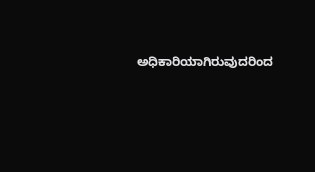ಅಧಿಕಾರಿಯಾಗಿರುವುದರಿಂದ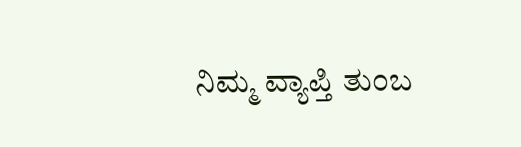ನಿಮ್ಮ ವ್ಯಾಪ್ತಿ ತುಂಬ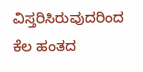ವಿಸ್ತರಿಸಿರುವುದರಿಂದ ಕೆಲ ಹಂತದ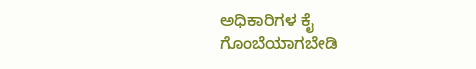ಅಧಿಕಾರಿಗಳ ಕೈ ಗೊಂಬೆಯಾಗಬೇಡಿ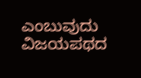ಎಂಬುವುದು ವಿಜಯಪಥದ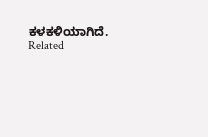ಕಳಕಳಿಯಾಗಿದೆ.
Related